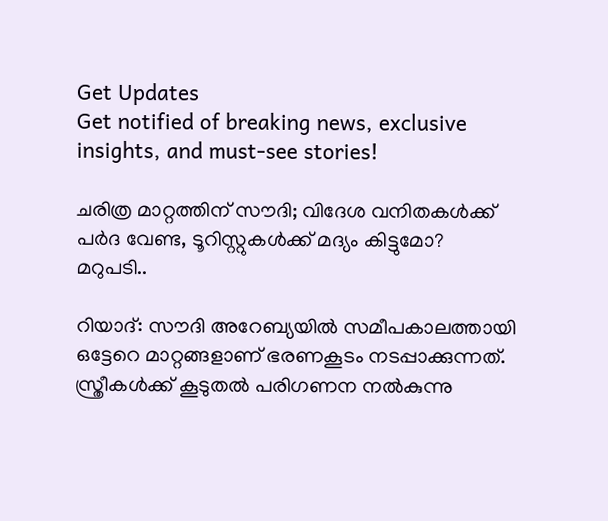Get Updates
Get notified of breaking news, exclusive insights, and must-see stories!

ചരിത്ര മാറ്റത്തിന് സൗദി; വിദേശ വനിതകള്‍ക്ക് പര്‍ദ വേണ്ട, ടൂറിസ്റ്റുകള്‍ക്ക് മദ്യം കിട്ടുമോ? മറുപടി..

റിയാദ്: സൗദി അറേബ്യയില്‍ സമീപകാലത്തായി ഒട്ടേറെ മാറ്റങ്ങളാണ് ഭരണകൂടം നടപ്പാക്കുന്നത്. സ്ത്രീകള്‍ക്ക് കൂടുതല്‍ പരിഗണന നല്‍കുന്നു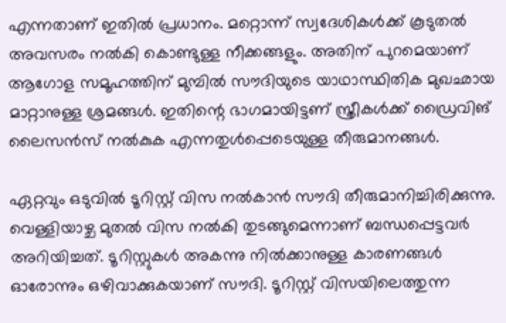എന്നതാണ് ഇതില്‍ പ്രധാനം. മറ്റൊന്ന് സ്വദേശികള്‍ക്ക് കൂടുതല്‍ അവസരം നല്‍കി കൊണ്ടുള്ള നീക്കങ്ങളും. അതിന് പുറമെയാണ് ആഗോള സമൂഹത്തിന് മുമ്പില്‍ സൗദിയുടെ യാഥാസ്ഥിതിക മുഖഛായ മാറ്റാനുള്ള ശ്രമങ്ങള്‍. ഇതിന്റെ ഭാഗമായിട്ടണ് സ്ത്രീകള്‍ക്ക് ഡ്രൈവിങ് ലൈസന്‍സ് നല്‍കുക എന്നതുള്‍പ്പെടെയുള്ള തീരുമാനങ്ങള്‍.

ഏറ്റവും ഒടുവില്‍ ടൂറിസ്റ്റ് വിസ നല്‍കാന്‍ സൗദി തീരുമാനിച്ചിരിക്കുന്നു. വെള്ളിയാഴ്ച മുതല്‍ വിസ നല്‍കി തുടങ്ങുമെന്നാണ് ബന്ധപ്പെട്ടവര്‍ അറിയിച്ചത്. ടൂറിസ്റ്റുകള്‍ അകന്നു നില്‍ക്കാനുള്ള കാരണങ്ങള്‍ ഓരോന്നും ഒഴിവാക്കുകയാണ് സൗദി. ടൂറിസ്റ്റ് വിസയിലെത്തുന്ന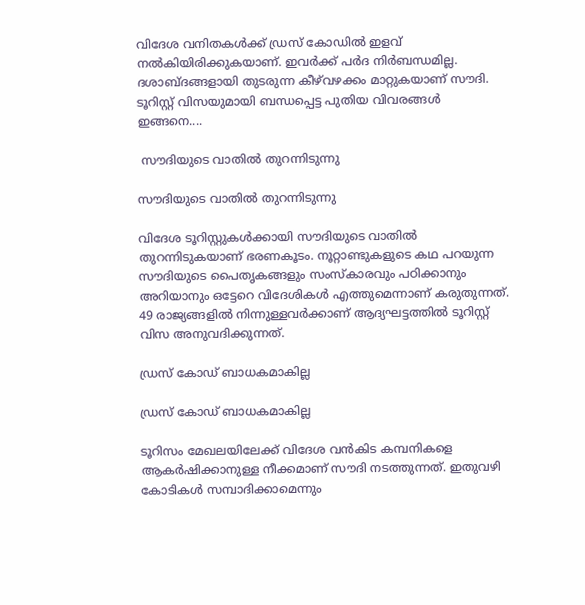വിദേശ വനിതകള്‍ക്ക് ഡ്രസ് കോഡില്‍ ഇളവ് നല്‍കിയിരിക്കുകയാണ്. ഇവര്‍ക്ക് പര്‍ദ നിര്‍ബന്ധമില്ല. ദശാബ്ദങ്ങളായി തുടരുന്ന കീഴ്‌വഴക്കം മാറ്റുകയാണ് സൗദി. ടൂറിസ്റ്റ് വിസയുമായി ബന്ധപ്പെട്ട പുതിയ വിവരങ്ങള്‍ ഇങ്ങനെ....

 സൗദിയുടെ വാതില്‍ തുറന്നിടുന്നു

സൗദിയുടെ വാതില്‍ തുറന്നിടുന്നു

വിദേശ ടൂറിസ്റ്റുകള്‍ക്കായി സൗദിയുടെ വാതില്‍ തുറന്നിടുകയാണ് ഭരണകൂടം. നൂറ്റാണ്ടുകളുടെ കഥ പറയുന്ന സൗദിയുടെ പൈതൃകങ്ങളും സംസ്‌കാരവും പഠിക്കാനും അറിയാനും ഒട്ടേറെ വിദേശികള്‍ എത്തുമെന്നാണ് കരുതുന്നത്. 49 രാജ്യങ്ങളില്‍ നിന്നുള്ളവര്‍ക്കാണ് ആദ്യഘട്ടത്തില്‍ ടൂറിസ്റ്റ് വിസ അനുവദിക്കുന്നത്.

ഡ്രസ് കോഡ് ബാധകമാകില്ല

ഡ്രസ് കോഡ് ബാധകമാകില്ല

ടൂറിസം മേഖലയിലേക്ക് വിദേശ വന്‍കിട കമ്പനികളെ ആകര്‍ഷിക്കാനുള്ള നീക്കമാണ് സൗദി നടത്തുന്നത്. ഇതുവഴി കോടികള്‍ സമ്പാദിക്കാമെന്നും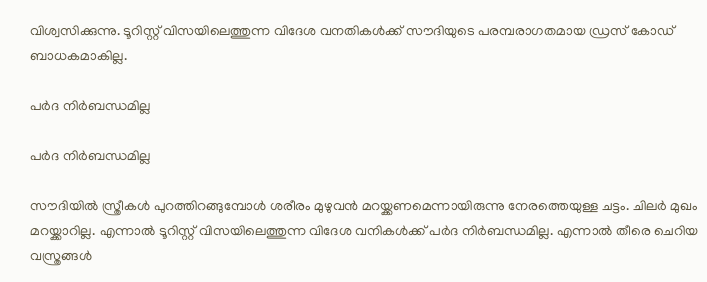വിശ്വസിക്കുന്നു. ടൂറിസ്റ്റ് വിസയിലെത്തുന്ന വിദേശ വനതികള്‍ക്ക് സൗദിയുടെ പരമ്പരാഗതമായ ഡ്രസ് കോഡ് ബാധകമാകില്ല.

പര്‍ദ നിര്‍ബന്ധമില്ല

പര്‍ദ നിര്‍ബന്ധമില്ല

സൗദിയില്‍ സ്ത്രീകള്‍ പുറത്തിറങ്ങുമ്പോള്‍ ശരീരം മുഴുവന്‍ മറയ്ക്കണമെന്നായിരുന്നു നേരത്തെയുള്ള ചട്ടം. ചിലര്‍ മുഖം മറയ്ക്കാറില്ല. എന്നാല്‍ ടൂറിസ്റ്റ് വിസയിലെത്തുന്ന വിദേശ വനികള്‍ക്ക് പര്‍ദ നിര്‍ബന്ധമില്ല. എന്നാല്‍ തീരെ ചെറിയ വസ്ത്രങ്ങള്‍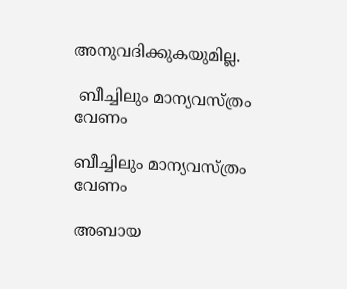അനുവദിക്കുകയുമില്ല.

 ബീച്ചിലും മാന്യവസ്ത്രം വേണം

ബീച്ചിലും മാന്യവസ്ത്രം വേണം

അബായ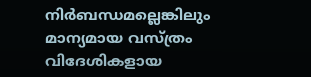നിര്‍ബന്ധമല്ലെങ്കിലും മാന്യമായ വസ്ത്രം വിദേശികളായ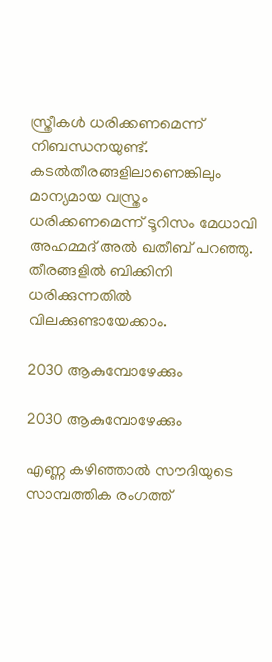സ്ത്രീകള്‍ ധരിക്കണമെന്ന് നിബന്ധനയുണ്ട്. കടല്‍തീരങ്ങളിലാണെങ്കിലും മാന്യമായ വസ്ത്രം ധരിക്കണമെന്ന് ടൂറിസം മേധാവി അഹമ്മദ് അല്‍ ഖതീബ് പറഞ്ഞു. തീരങ്ങളില്‍ ബിക്കിനി ധരിക്കുന്നതില്‍ വിലക്കുണ്ടായേക്കാം.

2030 ആകുമ്പോഴേക്കും

2030 ആകുമ്പോഴേക്കും

എണ്ണ കഴിഞ്ഞാല്‍ സൗദിയുടെ സാമ്പത്തിക രംഗത്ത്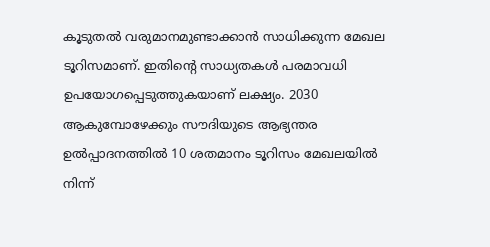കൂടുതല്‍ വരുമാനമുണ്ടാക്കാന്‍ സാധിക്കുന്ന മേഖല ടൂറിസമാണ്. ഇതിന്റെ സാധ്യതകള്‍ പരമാവധി ഉപയോഗപ്പെടുത്തുകയാണ് ലക്ഷ്യം. 2030 ആകുമ്പോഴേക്കും സൗദിയുടെ ആഭ്യന്തര ഉല്‍പ്പാദനത്തില്‍ 10 ശതമാനം ടൂറിസം മേഖലയില്‍ നിന്ന്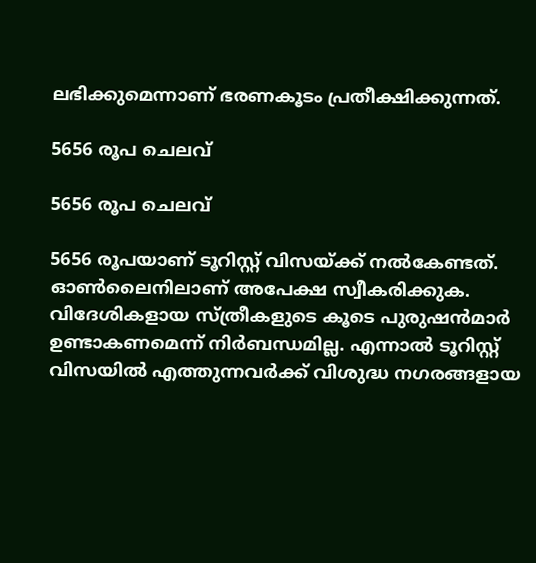ലഭിക്കുമെന്നാണ് ഭരണകൂടം പ്രതീക്ഷിക്കുന്നത്.

5656 രൂപ ചെലവ്

5656 രൂപ ചെലവ്

5656 രൂപയാണ് ടൂറിസ്റ്റ് വിസയ്ക്ക് നല്‍കേണ്ടത്. ഓണ്‍ലൈനിലാണ് അപേക്ഷ സ്വീകരിക്കുക. വിദേശികളായ സ്ത്രീകളുടെ കൂടെ പുരുഷന്‍മാര്‍ ഉണ്ടാകണമെന്ന് നിര്‍ബന്ധമില്ല. എന്നാല്‍ ടൂറിസ്റ്റ് വിസയില്‍ എത്തുന്നവര്‍ക്ക് വിശുദ്ധ നഗരങ്ങളായ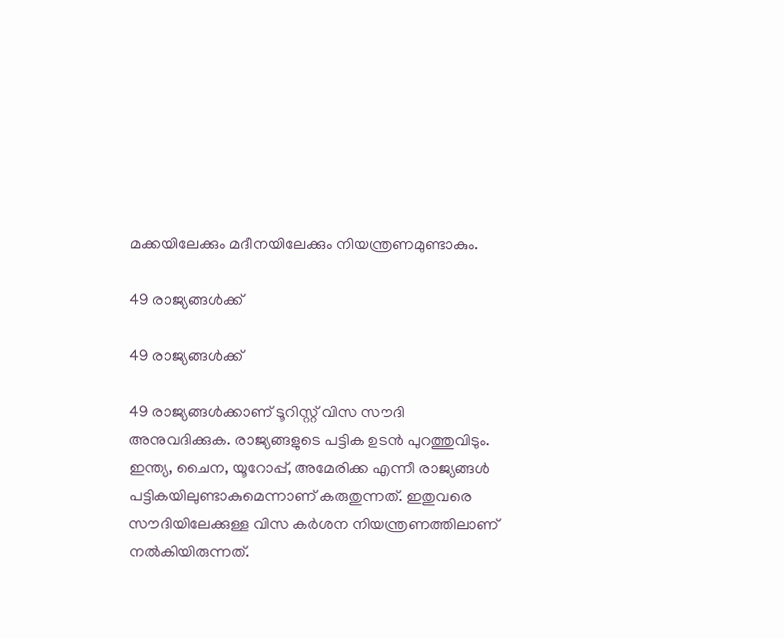മക്കയിലേക്കും മദീനയിലേക്കും നിയന്ത്രണമുണ്ടാകും.

49 രാജ്യങ്ങള്‍ക്ക്

49 രാജ്യങ്ങള്‍ക്ക്

49 രാജ്യങ്ങള്‍ക്കാണ് ടൂറിസ്റ്റ് വിസ സൗദി അനുവദിക്കുക. രാജ്യങ്ങളുടെ പട്ടിക ഉടന്‍ പുറത്തുവിടും. ഇന്ത്യ, ചൈന, യൂറോപ്പ്, അമേരിക്ക എന്നീ രാജ്യങ്ങള്‍ പട്ടികയിലുണ്ടാകുമെന്നാണ് കരുതുന്നത്. ഇതുവരെ സൗദിയിലേക്കുള്ള വിസ കര്‍ശന നിയന്ത്രണത്തിലാണ് നല്‍കിയിരുന്നത്.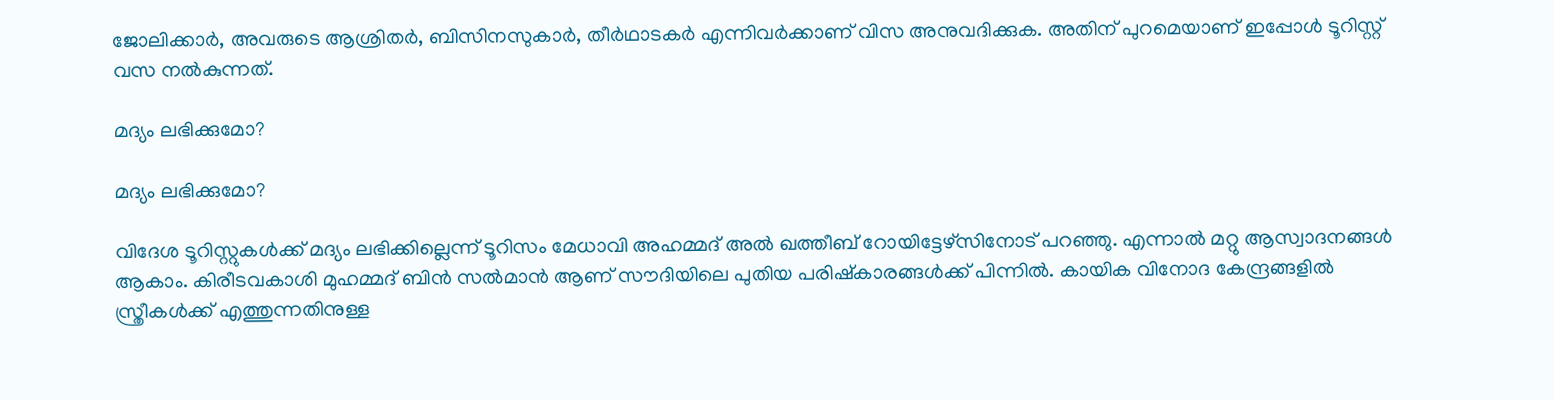ജോലിക്കാര്‍, അവരുടെ ആശ്രിതര്‍, ബിസിനസുകാര്‍, തീര്‍ഥാടകര്‍ എന്നിവര്‍ക്കാണ് വിസ അനുവദിക്കുക. അതിന് പുറമെയാണ് ഇപ്പോള്‍ ടൂറിസ്റ്റ് വസ നല്‍കുന്നത്.

മദ്യം ലഭിക്കുമോ?

മദ്യം ലഭിക്കുമോ?

വിദേശ ടൂറിസ്റ്റുകള്‍ക്ക് മദ്യം ലഭിക്കില്ലെന്ന് ടൂറിസം മേധാവി അഹമ്മദ് അല്‍ ഖത്തീബ് റോയിട്ടേഴ്‌സിനോട് പറഞ്ഞു. എന്നാല്‍ മറ്റു ആസ്വാദനങ്ങള്‍ ആകാം. കിരീടവകാശി മുഹമ്മദ് ബിന്‍ സല്‍മാന്‍ ആണ് സൗദിയിലെ പുതിയ പരിഷ്‌കാരങ്ങള്‍ക്ക് പിന്നില്‍. കായിക വിനോദ കേന്ദ്രങ്ങളില്‍ സ്ത്രീകള്‍ക്ക് എത്തുന്നതിനുള്ള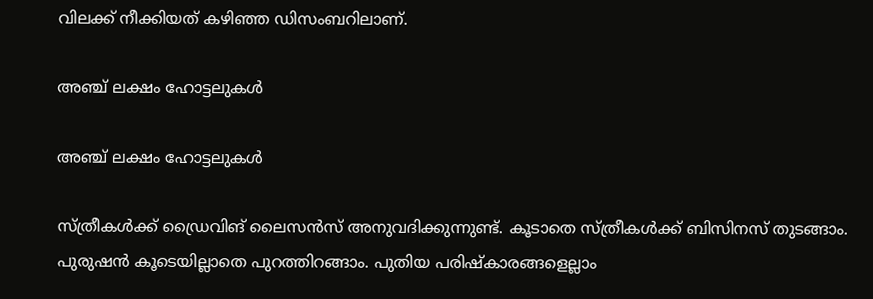വിലക്ക് നീക്കിയത് കഴിഞ്ഞ ഡിസംബറിലാണ്.

അഞ്ച് ലക്ഷം ഹോട്ടലുകള്‍

അഞ്ച് ലക്ഷം ഹോട്ടലുകള്‍

സ്ത്രീകള്‍ക്ക് ഡ്രൈവിങ് ലൈസന്‍സ് അനുവദിക്കുന്നുണ്ട്. കൂടാതെ സ്ത്രീകള്‍ക്ക് ബിസിനസ് തുടങ്ങാം. പുരുഷന്‍ കൂടെയില്ലാതെ പുറത്തിറങ്ങാം. പുതിയ പരിഷ്‌കാരങ്ങളെല്ലാം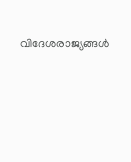വിദേശരാജ്യങ്ങള്‍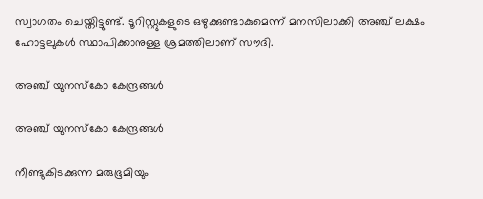സ്വാഗതം ചെയ്തിട്ടുണ്ട്. ടൂറിസ്റ്റുകളുടെ ഒഴുക്കുണ്ടാകുമെന്ന് മനസിലാക്കി അഞ്ച് ലക്ഷം ഹോട്ടലുകള്‍ സ്ഥാപിക്കാനുള്ള ശ്രമത്തിലാണ് സൗദി.

അഞ്ച് യുനസ്‌കോ കേന്ദ്രങ്ങള്‍

അഞ്ച് യുനസ്‌കോ കേന്ദ്രങ്ങള്‍

നീണ്ടുകിടക്കുന്ന മരുഭൂമിയും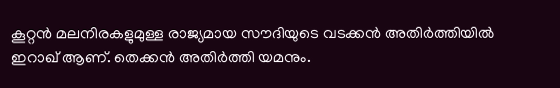കൂറ്റന്‍ മലനിരകളുമുള്ള രാജ്യമായ സൗദിയുടെ വടക്കന്‍ അതിര്‍ത്തിയില്‍ ഇറാഖ് ആണ്. തെക്കന്‍ അതിര്‍ത്തി യമനും.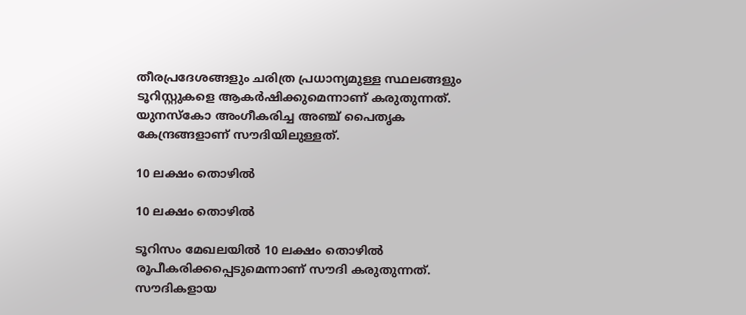തീരപ്രദേശങ്ങളും ചരിത്ര പ്രധാന്യമുള്ള സ്ഥലങ്ങളും ടൂറിസ്റ്റുകളെ ആകര്‍ഷിക്കുമെന്നാണ് കരുതുന്നത്. യുനസ്‌കോ അംഗീകരിച്ച അഞ്ച് പൈതൃക കേന്ദ്രങ്ങളാണ് സൗദിയിലുള്ളത്.

10 ലക്ഷം തൊഴില്‍

10 ലക്ഷം തൊഴില്‍

ടൂറിസം മേഖലയില്‍ 10 ലക്ഷം തൊഴില്‍ രൂപീകരിക്കപ്പെടുമെന്നാണ് സൗദി കരുതുന്നത്. സൗദികളായ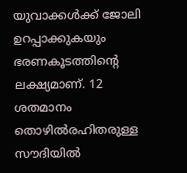യുവാക്കള്‍ക്ക് ജോലി ഉറപ്പാക്കുകയും ഭരണകൂടത്തിന്റെ ലക്ഷ്യമാണ്. 12 ശതമാനം തൊഴില്‍രഹിതരുള്ള സൗദിയില്‍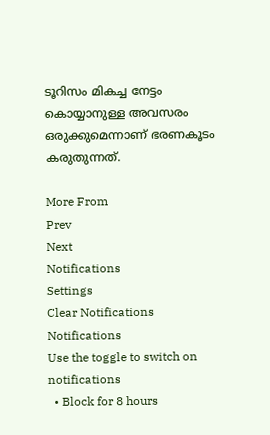ടൂറിസം മികച്ച നേട്ടം കൊയ്യാനുള്ള അവസരം ഒരുക്കുമെന്നാണ് ഭരണകൂടം കരുതുന്നത്.

More From
Prev
Next
Notifications
Settings
Clear Notifications
Notifications
Use the toggle to switch on notifications
  • Block for 8 hours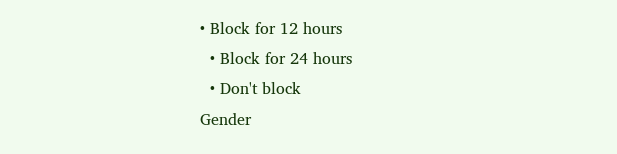• Block for 12 hours
  • Block for 24 hours
  • Don't block
Gender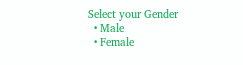Select your Gender
  • Male
  • Female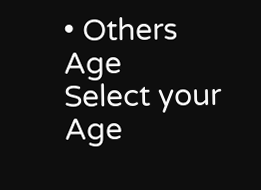• Others
Age
Select your Age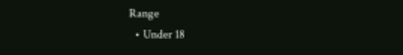Range
  • Under 18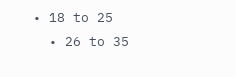• 18 to 25
  • 26 to 35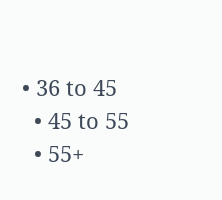• 36 to 45
  • 45 to 55
  • 55+